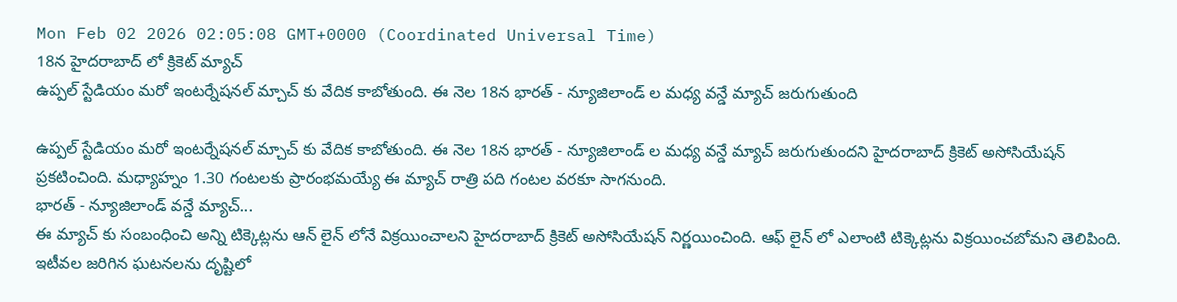Mon Feb 02 2026 02:05:08 GMT+0000 (Coordinated Universal Time)
18న హైదరాబాద్ లో క్రికెట్ మ్యాచ్
ఉప్పల్ స్టేడియం మరో ఇంటర్నేషనల్ మ్చాచ్ కు వేదిక కాబోతుంది. ఈ నెల 18న భారత్ - న్యూజిలాండ్ ల మధ్య వన్డే మ్యాచ్ జరుగుతుంది

ఉప్పల్ స్టేడియం మరో ఇంటర్నేషనల్ మ్చాచ్ కు వేదిక కాబోతుంది. ఈ నెల 18న భారత్ - న్యూజిలాండ్ ల మధ్య వన్డే మ్యాచ్ జరుగుతుందని హైదరాబాద్ క్రికెట్ అసోసియేషన్ ప్రకటించింది. మధ్యాహ్నం 1.30 గంటలకు ప్రారంభమయ్యే ఈ మ్యాచ్ రాత్రి పది గంటల వరకూ సాగనుంది.
భారత్ - న్యూజిలాండ్ వన్డే మ్యాచ్...
ఈ మ్యాచ్ కు సంబంధించి అన్ని టిక్కెట్లను ఆన్ లైన్ లోనే విక్రయించాలని హైదరాబాద్ క్రికెట్ అసోసియేషన్ నిర్ణయించింది. ఆఫ్ లైన్ లో ఎలాంటి టిక్కెట్లను విక్రయించబోమని తెలిపింది. ఇటీవల జరిగిన ఘటనలను దృష్టిలో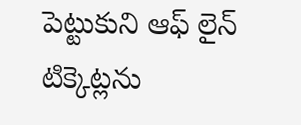పెట్టుకుని ఆఫ్ లైన్ టిక్కెట్లను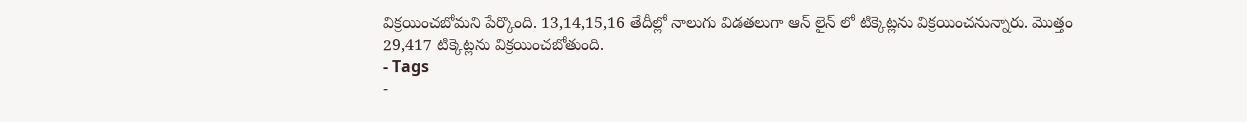విక్రయించబోమని పేర్కొంది. 13,14,15,16 తేదీల్లో నాలుగు విడతలుగా ఆన్ లైన్ లో టిక్కెట్లను విక్రయించనున్నారు. మొత్తం
29,417 టిక్కెట్లను విక్రయించబోతుంది.
- Tags
-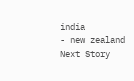india
- new zealand
Next Story